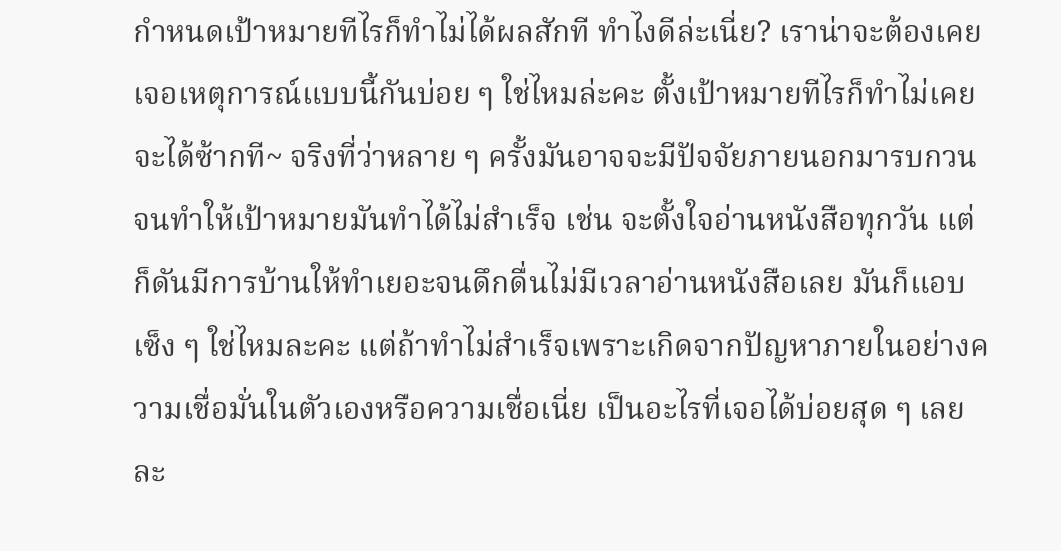กำหนดเป้าหมายทีไรก็ทำไม่ได้ผลสักที ทำไงดีล่ะเนี่ย? เราน่าจะต้องเคยเจอเหตุการณ์แบบนี้กันบ่อย ๆ ใช่ไหมล่ะคะ ตั้งเป้าหมายทีไรก็ทำไม่เคยจะได้ซ้ากที~ จริงที่ว่าหลาย ๆ ครั้งมันอาจจะมีปัจจัยภายนอกมารบกวนจนทำให้เป้าหมายมันทำได้ไม่สำเร็จ เช่น จะตั้งใจอ่านหนังสือทุกวัน แต่ก็ดันมีการบ้านให้ทำเยอะจนดึกดื่นไม่มีเวลาอ่านหนังสือเลย มันก็แอบเซ็ง ๆ ใช่ไหมละคะ แต่ถ้าทำไม่สำเร็จเพราะเกิดจากปัญหาภายในอย่างความเชื่อมั่นในตัวเองหรือความเชื่อเนี่ย เป็นอะไรที่เจอได้บ่อยสุด ๆ เลยละ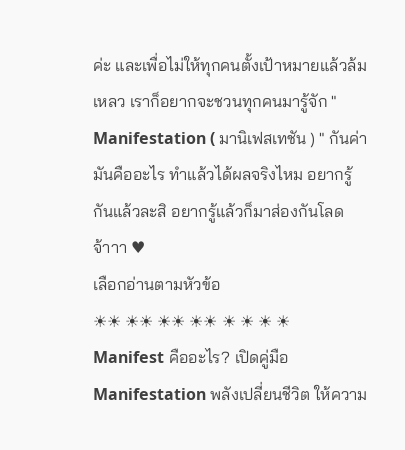ค่ะ และเพื่อไม่ให้ทุกคนตั้งเป้าหมายแล้วล้มเหลว เราก็อยากจะชวนทุกคนมารู้จัก " Manifestation ( มานิเฟสเทชัน ) " กันค่า มันคืออะไร ทำแล้วได้ผลจริงไหม อยากรู้กันแล้วละสิ อยากรู้แล้วก็มาส่องกันโลดจ้าาา ♥
เลือกอ่านตามหัวข้อ
☀☀ ☀☀ ☀☀ ☀☀ ☀ ☀ ☀ ☀
Manifest คืออะไร? เปิดคู่มือ Manifestation พลังเปลี่ยนชีวิต ให้ความ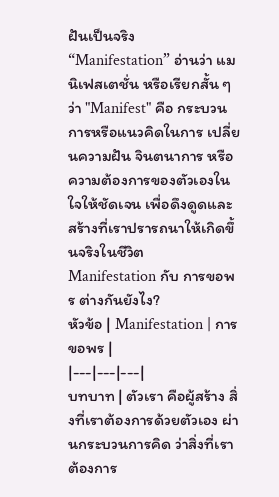ฝันเป็นจริง
“Manifestation” อ่านว่า แมนิเฟสเตชั่น หรือเรียกสั้น ๆ ว่า "Manifest" คือ กระบวนการหรือแนวคิดในการ เปลี่ยนความฝัน จินตนาการ หรือความต้องการของตัวเองในใจให้ชัดเจน เพื่อดึงดูดและสร้างที่เราปรารถนาให้เกิดขึ้นจริงในชีวิต
Manifestation กับ การขอพร ต่างกันยังไง?
หัวข้อ | Manifestation | การขอพร |
|---|---|---|
บทบาท | ตัวเรา คือผู้สร้าง สิ่งที่เราต้องการด้วยตัวเอง ผ่านกระบวนการคิด ว่าสิ่งที่เราต้องการ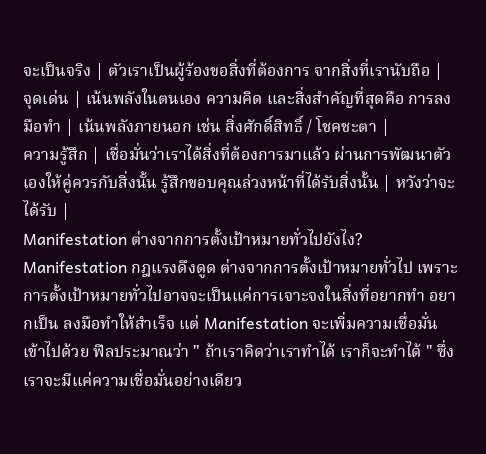จะเป็นจริง | ตัวเราเป็นผู้ร้องขอสิ่งที่ต้องการ จากสิ่งที่เรานับถือ |
จุดเด่น | เน้นพลังในตนเอง ความคิด และสิ่งสำคัญที่สุดคือ การลงมือทำ | เน้นพลังภายนอก เช่น สิ่งศักดิ์สิทธิ์ / โชคชะตา |
ความรู้สึก | เชื่อมั่นว่าเราได้สิ่งที่ต้องการมาแล้ว ผ่านการพัฒนาตัวเองให้คู่ควรกับสิ่งนั้น รู้สึกขอบคุณล่วงหน้าที่ได้รับสิ่งนั้น | หวังว่าจะได้รับ |
Manifestation ต่างจากการตั้งเป้าหมายทั่วไปยังไง?
Manifestation กฎแรงดึงดูด ต่างจากการตั้งเป้าหมายทั่วไป เพราะการตั้งเป้าหมายทั่วไปอาจจะเป็นแค่การเจาะจงในสิ่งที่อยากทำ อยากเป็น ลงมือทำให้สำเร็จ แต่ Manifestation จะเพิ่มความเชื่อมั่นเข้าไปด้วย ฟีลประมาณว่า " ถ้าเราคิดว่าเราทำได้ เราก็จะทำได้ " ซึ่งเราจะมีแค่ความเชื่อมั่นอย่างเดียว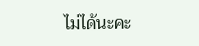ไม่ได้นะคะ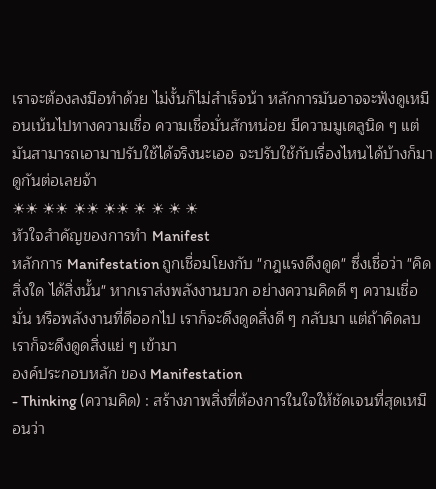เราจะต้องลงมือทำด้วย ไม่งั้นก็ไม่สำเร็จน้า หลักการมันอาจจะฟังดูเหมือนเน้นไปทางความเชื่อ ความเชื่อมั่นสักหน่อย มีความมูเตลูนิด ๆ แต่มันสามารถเอามาปรับใช้ได้จริงนะเออ จะปรับใช้กับเรื่องไหนได้บ้างก็มาดูกันต่อเลยจ้า
☀☀ ☀☀ ☀☀ ☀☀ ☀ ☀ ☀ ☀
หัวใจสำคัญของการทำ Manifest
หลักการ Manifestation ถูกเชื่อมโยงกับ "กฎแรงดึงดูด" ซึ่งเชื่อว่า "คิดสิ่งใด ได้สิ่งนั้น" หากเราส่งพลังงานบวก อย่างความคิดดี ๆ ความเชื่อมั่น หรือพลังงานที่ดีออกไป เราก็จะดึงดูดสิ่งดี ๆ กลับมา แต่ถ้าคิดลบ เราก็จะดึงดูดสิ่งแย่ ๆ เข้ามา
องค์ประกอบหลัก ของ Manifestation
- Thinking (ความคิด) : สร้างภาพสิ่งที่ต้องการในใจให้ชัดเจนที่สุดเหมือนว่า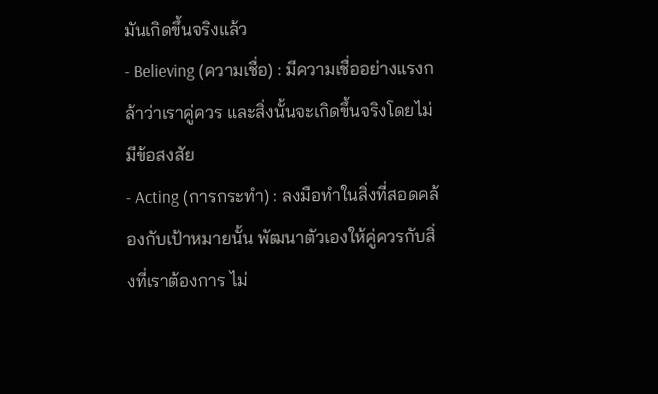มันเกิดขึ้นจริงแล้ว
- Believing (ความเชื่อ) : มีความเชื่ออย่างแรงกล้าว่าเราคู่ควร และสิ่งนั้นจะเกิดขึ้นจริงโดยไม่มีข้อสงสัย
- Acting (การกระทำ) : ลงมือทำในสิ่งที่สอดคล้องกับเป้าหมายนั้น พัฒนาตัวเองให้คู่ควรกับสิ่งที่เราต้องการ ไม่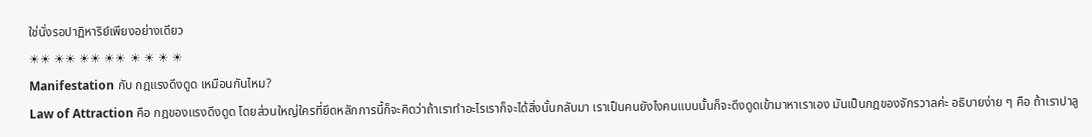ใช่นั่งรอปาฏิหาริย์เพียงอย่างเดียว
☀☀ ☀☀ ☀☀ ☀☀ ☀ ☀ ☀ ☀
Manifestation กับ กฎแรงดึงดูด เหมือนกันไหม?
Law of Attraction คือ กฎของแรงดึงดูด โดยส่วนใหญ่ใครที่ยึดหลักการนี้ก็จะคิดว่าถ้าเราทำอะไรเราก็จะได้สิ่งนั้นกลับมา เราเป็นคนยังไงคนแบบนั้นก็จะดึงดูดเข้ามาหาเราเอง มันเป็นกฎของจักรวาลค่ะ อธิบายง่าย ๆ คือ ถ้าเราปาลู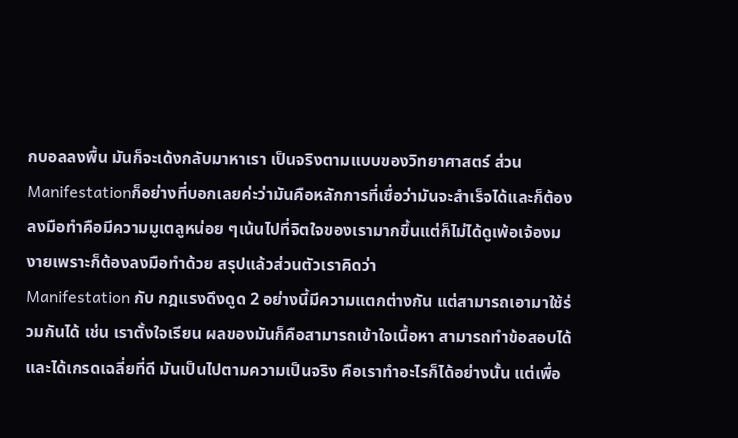กบอลลงพื้น มันก็จะเด้งกลับมาหาเรา เป็นจริงตามแบบของวิทยาศาสตร์ ส่วนManifestationก็อย่างที่บอกเลยค่ะว่ามันคือหลักการที่เชื่อว่ามันจะสำเร็จได้และก็ต้องลงมือทำคือมีความมูเตลูหน่อย ๆเน้นไปที่จิตใจของเรามากขึ้นแต่ก็ไม่ได้ดูเพ้อเจ้องมงายเพราะก็ต้องลงมือทำด้วย สรุปแล้วส่วนตัวเราคิดว่า
Manifestation กับ กฎแรงดึงดูด 2 อย่างนี้มีความแตกต่างกัน แต่สามารถเอามาใช้ร่วมกันได้ เช่น เราตั้งใจเรียน ผลของมันก็คือสามารถเข้าใจเนื้อหา สามารถทำข้อสอบได้และได้เกรดเฉลี่ยที่ดี มันเป็นไปตามความเป็นจริง คือเราทำอะไรก็ได้อย่างนั้น แต่เพื่อ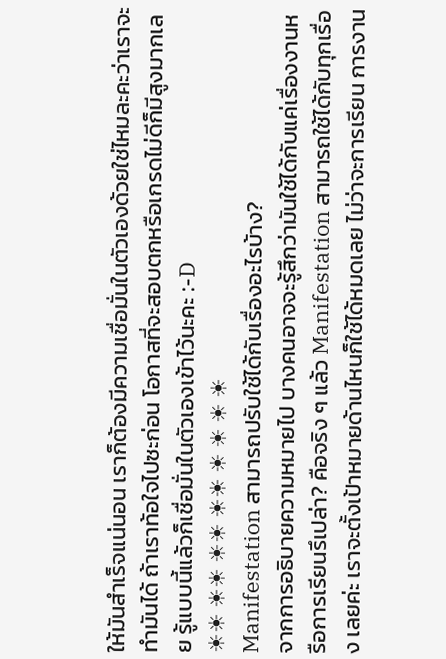ให้มันสำเร็จแน่นอน เราก็ต้องมีความเชื่อมั่นในตัวเองด้วยใช่ไหมละคะว่าเราจะทำมันได้ ถ้าเราท้อใจไปซะก่อน โอกาสที่จะสอบตกหรือเกรดไม่ดีก็มีสูงมากเลย รู้แบบนี้แล้วก็เชื่อมั่นในตัวเองเข้าไว้นะคะ :-D
☀☀ ☀☀ ☀☀ ☀☀ ☀ ☀ ☀ ☀
Manifestation สามารถปรับใช้ได้กับเรื่องอะไรบ้าง?
จากการอธิบายความหมายไป บางคนอาจจะรู้สึกว่ามันใช้ได้กับแค่เรื่องงานหรือการเรียนรึเปล่า? คือจริง ๆ แล้ว Manifestation สามารถใช้ได้กับทุกเรื่อง เลยค่ะ เราจะตั้งเป้าหมายด้านไหนก็ใช้ได้หมดเลย ไม่ว่าจะการเรียน การงาน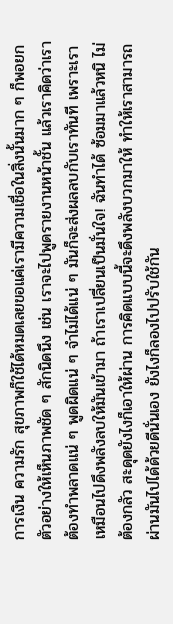การเงิน ความรัก สุขภาพก็ใช้ได้หมดเลยขอแค่เรามีความเชื่อในสิ่งนั้นมาก ๆ ก็พอยกตัวอย่างให้เห็นภาพชัด ๆ สักนิดนึง เช่น เราจะไปพูดรายงานหน้าชั้น แล้วเราคิดว่าเราต้องทำพลาดแน่ ๆ พูดผิดแน่ ๆ จำไม่ได้แน่ ๆ มันก็จะส่งผลลบกับเราทันที เพราะเราเหมือนไปดึงพลังลบให้มันเข้ามา ถ้าเราเปลี่ยนเป็นมั่นใจ! ฉันทำได้ ซ้อมมาแล้วหนิ ไม่ต้องกลัว สะดุดยังไงก็เอาให้ผ่าน การคิดแบบนี้จะดึงพลังบวกมาให้ ทำให้เราสามารถผ่านมันไปได้ด้วยดีนั่นเอง ยังไงก็ลองไปปรับใช้กัน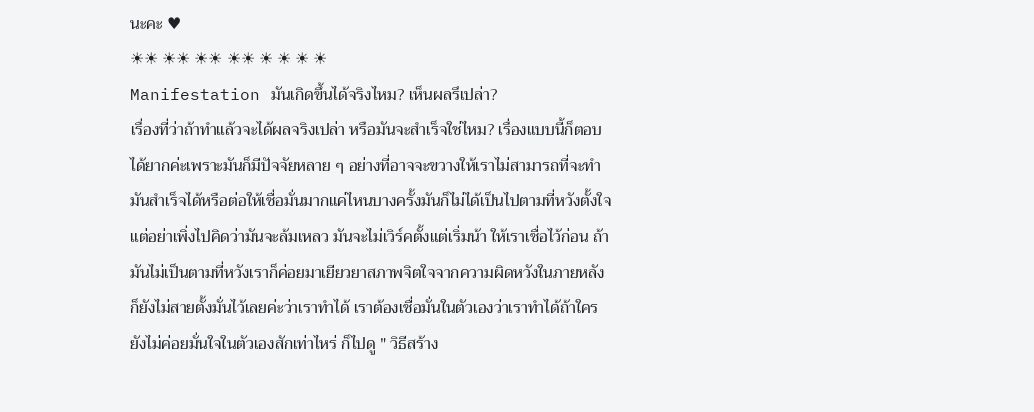นะคะ ♥
☀☀ ☀☀ ☀☀ ☀☀ ☀ ☀ ☀ ☀
Manifestation มันเกิดขึ้นได้จริงไหม? เห็นผลรึเปล่า?
เรื่องที่ว่าถ้าทำแล้วจะได้ผลจริงเปล่า หรือมันจะสำเร็จใช่ไหม? เรื่องแบบนี้ก็ตอบได้ยากค่ะเพราะมันก็มีปัจจัยหลาย ๆ อย่างที่อาจจะขวางให้เราไม่สามารถที่จะทำมันสำเร็จได้หรือต่อให้เชื่อมั่นมากแค่ไหนบางครั้งมันก็ไม่ได้เป็นไปตามที่หวังตั้งใจแต่อย่าเพิ่งไปคิดว่ามันจะล้มเหลว มันจะไม่เวิร์คตั้งแต่เริ่มน้า ให้เราเชื่อไว้ก่อน ถ้ามันไม่เป็นตามที่หวังเราก็ค่อยมาเยียวยาสภาพจิตใจจากความผิดหวังในภายหลังก็ยังไม่สายตั้งมั่นไว้เลยค่ะว่าเราทำได้ เราต้องเชื่อมั่นในตัวเองว่าเราทำได้ถ้าใครยังไม่ค่อยมั่นใจในตัวเองสักเท่าไหร่ ก็ไปดู " วิธีสร้าง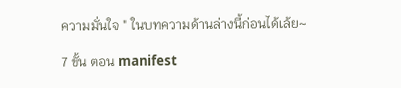ความมั่นใจ " ในบทความด้านล่างนี้ก่อนได้เล้ย~

7 ขั้น ตอน manifest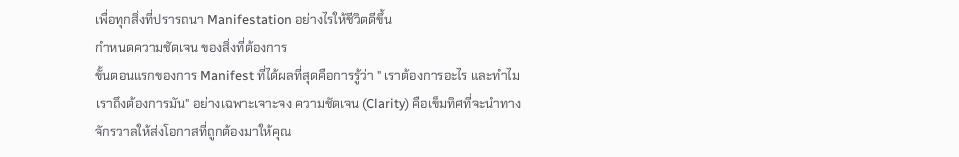เพื่อทุกสิ่งที่ปรารถนา Manifestation อย่างไรให้ชีวิตดีขึ้น
กำหนดความชัดเจน ของสิ่งที่ต้องการ
ขั้นตอนแรกของการ Manifest ที่ได้ผลที่สุดคือการรู้ว่า " เราต้องการอะไร และทำไมเราถึงต้องการมัน" อย่างเฉพาะเจาะจง ความชัดเจน (Clarity) คือเข็มทิศที่จะนำทางจักรวาลให้ส่งโอกาสที่ถูกต้องมาให้คุณ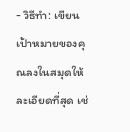- วิธีทำ: เขียนเป้าหมายของคุณลงในสมุดให้ละเอียดที่สุด เช่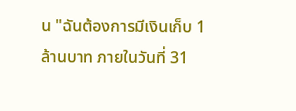น "ฉันต้องการมีเงินเก็บ 1 ล้านบาท ภายในวันที่ 31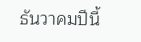ธันวาคมปีนี้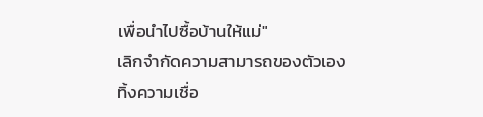เพื่อนำไปซื้อบ้านให้แม่"
เลิกจำกัดความสามารถของตัวเอง
ทิ้งความเชื่อ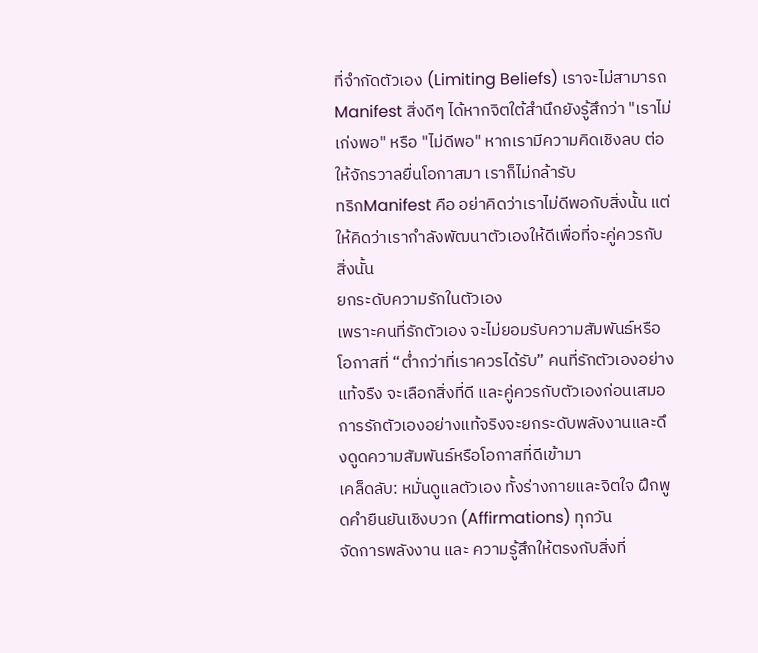ที่จำกัดตัวเอง (Limiting Beliefs) เราจะไม่สามารถ Manifest สิ่งดีๆ ได้หากจิตใต้สำนึกยังรู้สึกว่า "เราไม่เก่งพอ" หรือ "ไม่ดีพอ" หากเรามีความคิดเชิงลบ ต่อให้จักรวาลยื่นโอกาสมา เราก็ไม่กล้ารับ
ทริกManifest คือ อย่าคิดว่าเราไม่ดีพอกับสิ่งนั้น แต่ ให้คิดว่าเรากำลังพัฒนาตัวเองให้ดีเพื่อที่จะคู่ควรกับสิ่งนั้น
ยกระดับความรักในตัวเอง
เพราะคนที่รักตัวเอง จะไม่ยอมรับความสัมพันธ์หรือโอกาสที่ “ต่ำกว่าที่เราควรได้รับ” คนที่รักตัวเองอย่างแท้จรืง จะเลือกสิ่งที่ดี และคู่ควรกับตัวเองก่อนเสมอ การรักตัวเองอย่างแท้จริงจะยกระดับพลังงานและดึงดูดความสัมพันธ์หรือโอกาสที่ดีเข้ามา
เคล็ดลับ: หมั่นดูแลตัวเอง ทั้งร่างกายและจิตใจ ฝึกพูดคำยืนยันเชิงบวก (Affirmations) ทุกวัน
จัดการพลังงาน และ ความรู้สึกให้ตรงกับสิ่งที่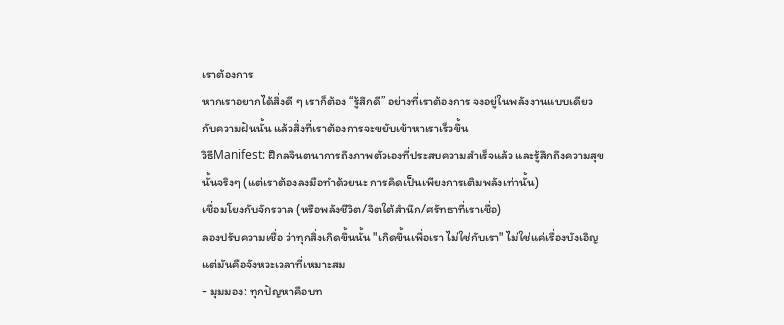เราต้องการ
หากเราอยากได้สิ่งดี ๆ เราก็ต้อง “รู้สึกดี” อย่างที่เราต้องการ จงอยู่ในพลังงานแบบเดียวกับความฝันนั้น แล้วสิ่งที่เราต้องการจะขยับเข้าหาเราเร็วขึ้น
วิธีManifest: ฝึกลจินตนาการถึงภาพตัวเองที่ประสบความสำเร็จแล้ว และรู้สึกถึงความสุขนั้นจริงๆ (แต่เราต้องลงมือทำด้วยนะ การคิดเป็นเพียงการเติมพลังเท่านั้น)
เชื่อมโยงกับจักรวาล (หรือพลังชีวิต/จิตใต้สำนึก/ศรัทธาที่เราเชื่อ)
ลองปรับความเชื่อ ว่าทุกสิ่งเกิดขึ้นนั้น "เกิดขึ้นเพื่อเรา ไม่ใช่กับเรา" ไม่ใช่แค่เรื่องบังเอิญ แต่มันคือจังหวะเวลาที่เหมาะสม
- มุมมอง: ทุกปัญหาคือบท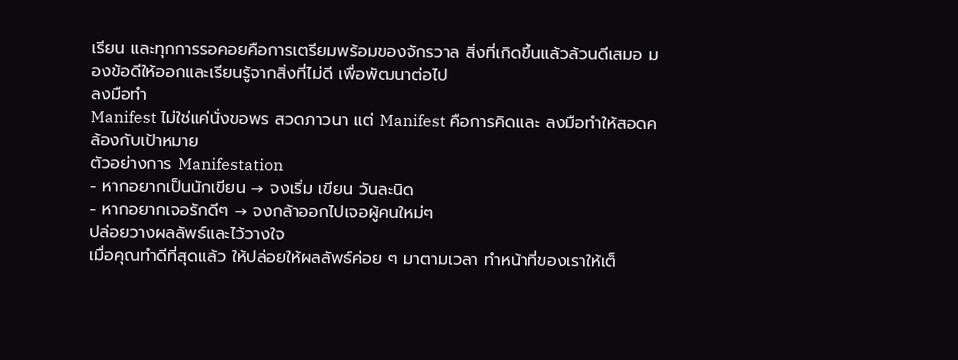เรียน และทุกการรอคอยคือการเตรียมพร้อมของจักรวาล สิ่งที่เกิดขึ้นแล้วล้วนดีเสมอ มองข้อดีให้ออกและเรียนรู้จากสิ่งที่ไม่ดี เพื่อพัฒนาต่อไป
ลงมือทำ
Manifest ไม่ใช่แค่นั่งขอพร สวดภาวนา แต่ Manifest คือการคิดและ ลงมือทำให้สอดคล้องกับเป้าหมาย
ตัวอย่างการ Manifestation
- หากอยากเป็นนักเขียน → จงเริ่ม เขียน วันละนิด
- หากอยากเจอรักดีๆ → จงกล้าออกไปเจอผู้คนใหม่ๆ
ปล่อยวางผลลัพธ์และไว้วางใจ
เมื่อคุณทำดีที่สุดแล้ว ให้ปล่อยให้ผลลัพธ์ค่อย ๆ มาตามเวลา ทำหน้าที่ของเราให้เต็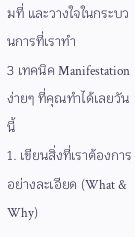มที่ และวางใจในกระบวนการที่เราทำ
3 เทคนิค Manifestationง่ายๆ ที่คุณทำได้เลยวันนี้
1. เขียนสิ่งที่เราต้องการอย่างละเอียด (What & Why)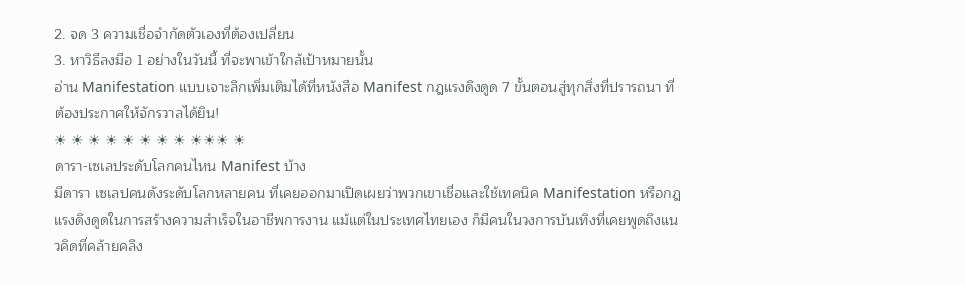2. จด 3 ความเชื่อจำกัดตัวเองที่ต้องเปลี่ยน
3. หาวิธีลงมือ 1 อย่างในวันนี้ ที่จะพาเข้าใกล้เป้าหมายนั้น
อ่าน Manifestation แบบเจาะลึกเพิ่มเติมได้ที่หนังสือ Manifest กฎแรงดึงดูด 7 ขั้นตอนสู่ทุกสิ่งที่ปรารถนา ที่ต้องประกาศให้จักรวาลได้ยิน!
☀ ☀ ☀ ☀ ☀ ☀ ☀ ☀ ☀☀☀ ☀
ดารา-เซเลประดับโลกคนไหน Manifest บ้าง
มีดารา เซเลปคนดังระดับโลกหลายคน ที่เคยออกมาเปิดเผยว่าพวกเขาเชื่อและใช้เทคนิค Manifestation หรือกฎแรงดึงดูดในการสร้างความสำเร็จในอาชีพการงาน แม้แต่ในประเทศไทยเอง ก็มีคนในวงการบันเทิงที่เคยพูดถึงแนวคิดที่คล้ายคลึง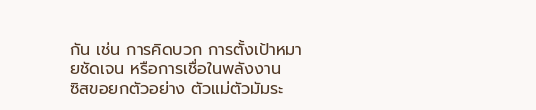กัน เช่น การคิดบวก การตั้งเป้าหมายชัดเจน หรือการเชื่อในพลังงาน
ซิสขอยกตัวอย่าง ตัวแม่ตัวมัมระ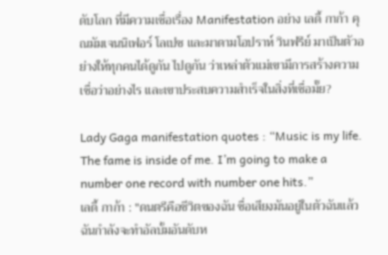ดับโลก ที่มีความเชื่อเรื่อง Manifestation อย่าง เลดี้ กาก้า คุณมัมเจนนิเฟอร์ โลเปซ และมาดามโอปราห์ วินฟรีย์ มาเป็นตัวอย่างให้ทุกคนได้ดูกัน ไปดูกัน ว่าเหล่าตัวแม่เขามีการสร้างความเชื่อว่าอย่างไร และเขาประสบความสำเร็จในสิ่งที่เชื่อมั๊ย?

Lady Gaga manifestation quotes : “Music is my life. The fame is inside of me. I’m going to make a number one record with number one hits.”
เลดี้ กาก้า : "ดนตรีคือชีวิตของฉัน ชื่อเสียงมันอยู่ในตัวฉันแล้ว ฉันกำลังจะทำอัลบั้มอันดับห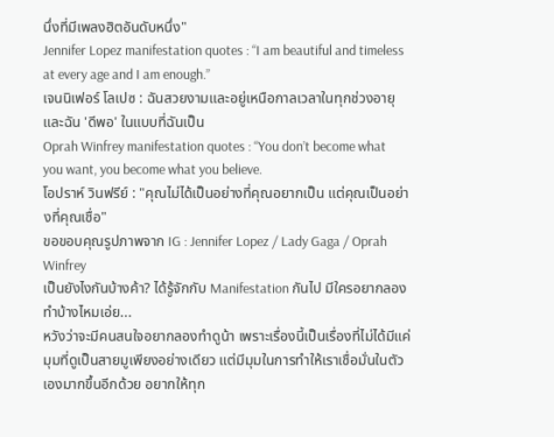นึ่งที่มีเพลงฮิตอันดับหนึ่ง"
Jennifer Lopez manifestation quotes : “I am beautiful and timeless at every age and I am enough.”
เจนนิเฟอร์ โลเปซ : ฉันสวยงามและอยู่เหนือกาลเวลาในทุกช่วงอายุ และฉัน 'ดีพอ' ในแบบที่ฉันเป็น
Oprah Winfrey manifestation quotes : “You don’t become what you want, you become what you believe.
โอปราห์ วินฟรีย์ : "คุณไม่ได้เป็นอย่างที่คุณอยากเป็น แต่คุณเป็นอย่างที่คุณเชื่อ"
ขอขอบคุณรูปภาพจาก IG : Jennifer Lopez / Lady Gaga / Oprah Winfrey
เป็นยังไงกันบ้างค้า? ได้รู้จักกับ Manifestation กันไป มีใครอยากลองทำบ้างไหมเอ่ย...
หวังว่าจะมีคนสนใจอยากลองทำดูน้า เพราะเรื่องนี้เป็นเรื่องที่ไม่ได้มีแค่มุมที่ดูเป็นสายมูเพียงอย่างเดียว แต่มีมุมในการทำให้เราเชื่อมั่นในตัวเองมากขึ้นอีกด้วย อยากให้ทุก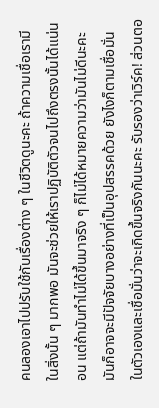คนลองเอาไปปรับใช้กับเรื่องต่าง ๆ ในชีวิตดูนะคะ ถ้าความเชื่อเรามีในสิ่งนั้น ๆ มากพอ มันจะช่วยให้เราปฏิบัติตัวจนไปถึงตรงนั้นได้แน่นอน แต่ถ้ามันทำไม่ได้ขึ้นมาจริง ๆ ก็ไม่ได้หมายความว่ามันไม่ดีนะคะ มันก็อาจจะมีปัจจัยบางอย่างที่เป็นอุปสรรคด้วย ยังไงก็ตามเชื่อมั่นในตัวเองและเชื่อมั่นว่าจะเกิดขึ้นจริงกันนะคะ รับรองว่าเวิร์ค! ส่วนตอ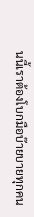นนี้เราต้องโบกมือบ๊ายบายทุกคน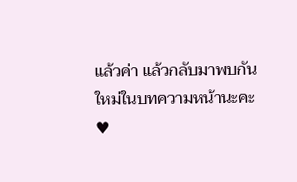แล้วค่า แล้วกลับมาพบกันใหม่ในบทความหน้านะคะ ♥